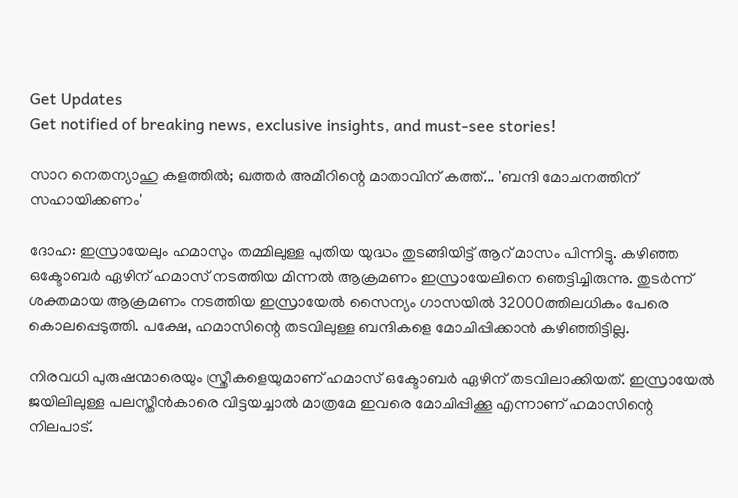Get Updates
Get notified of breaking news, exclusive insights, and must-see stories!

സാറ നെതന്യാഹു കളത്തില്‍; ഖത്തര്‍ അമീറിന്റെ മാതാവിന് കത്ത്... 'ബന്ദി മോചനത്തിന് സഹായിക്കണം'

ദോഹ: ഇസ്രായേലും ഹമാസും തമ്മിലുള്ള പുതിയ യുദ്ധം തുടങ്ങിയിട്ട് ആറ് മാസം പിന്നിട്ടു. കഴിഞ്ഞ ഒക്ടോബര്‍ ഏഴിന് ഹമാസ് നടത്തിയ മിന്നല്‍ ആക്രമണം ഇസ്രായേലിനെ ഞെട്ടിച്ചിരുന്നു. തുടര്‍ന്ന് ശക്തമായ ആക്രമണം നടത്തിയ ഇസ്രായേല്‍ സൈന്യം ഗാസയില്‍ 32000ത്തിലധികം പേരെ കൊലപ്പെടുത്തി. പക്ഷേ, ഹമാസിന്റെ തടവിലുള്ള ബന്ദികളെ മോചിപ്പിക്കാന്‍ കഴിഞ്ഞിട്ടില്ല.

നിരവധി പുരുഷന്മാരെയും സ്ത്രീകളെയുമാണ് ഹമാസ് ഒക്ടോബര്‍ ഏഴിന് തടവിലാക്കിയത്. ഇസ്രായേല്‍ ജയിലിലുള്ള പലസ്തീന്‍കാരെ വിട്ടയച്ചാല്‍ മാത്രമേ ഇവരെ മോചിപ്പിക്കൂ എന്നാണ് ഹമാസിന്റെ നിലപാട്.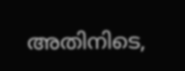അതിനിടെ,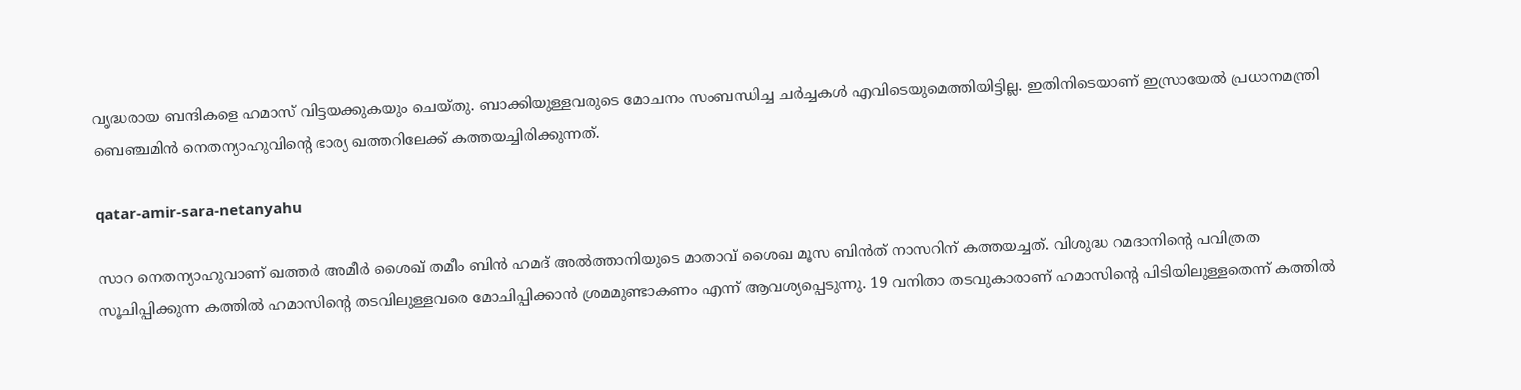വൃദ്ധരായ ബന്ദികളെ ഹമാസ് വിട്ടയക്കുകയും ചെയ്തു. ബാക്കിയുള്ളവരുടെ മോചനം സംബന്ധിച്ച ചര്‍ച്ചകള്‍ എവിടെയുമെത്തിയിട്ടില്ല. ഇതിനിടെയാണ് ഇസ്രായേല്‍ പ്രധാനമന്ത്രി ബെഞ്ചമിന്‍ നെതന്യാഹുവിന്റെ ഭാര്യ ഖത്തറിലേക്ക് കത്തയച്ചിരിക്കുന്നത്.

qatar-amir-sara-netanyahu

സാറ നെതന്യാഹുവാണ് ഖത്തര്‍ അമീര്‍ ശൈഖ് തമീം ബിന്‍ ഹമദ് അല്‍ത്താനിയുടെ മാതാവ് ശൈഖ മൂസ ബിന്‍ത് നാസറിന് കത്തയച്ചത്. വിശുദ്ധ റമദാനിന്റെ പവിത്രത സൂചിപ്പിക്കുന്ന കത്തില്‍ ഹമാസിന്റെ തടവിലുള്ളവരെ മോചിപ്പിക്കാന്‍ ശ്രമമുണ്ടാകണം എന്ന് ആവശ്യപ്പെടുന്നു. 19 വനിതാ തടവുകാരാണ് ഹമാസിന്റെ പിടിയിലുള്ളതെന്ന് കത്തില്‍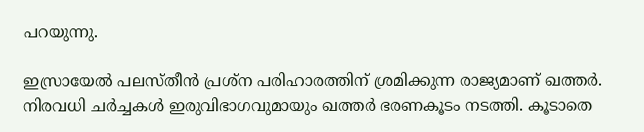പറയുന്നു.

ഇസ്രായേല്‍ പലസ്തീന്‍ പ്രശ്‌ന പരിഹാരത്തിന് ശ്രമിക്കുന്ന രാജ്യമാണ് ഖത്തര്‍. നിരവധി ചര്‍ച്ചകള്‍ ഇരുവിഭാഗവുമായും ഖത്തര്‍ ഭരണകൂടം നടത്തി. കൂടാതെ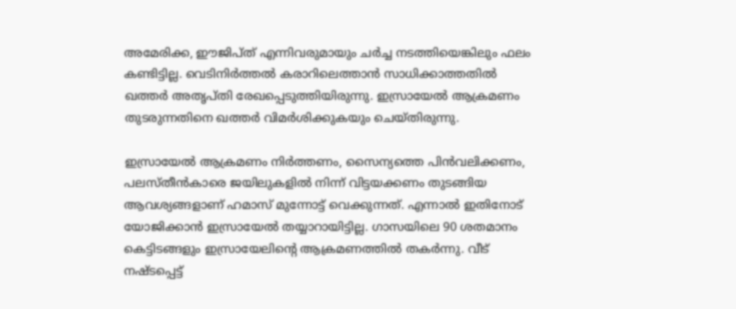അമേരിക്ക, ഈജിപ്ത് എന്നിവരുമായും ചര്‍ച്ച നടത്തിയെങ്കിലും ഫലം കണ്ടിട്ടില്ല. വെടിനിര്‍ത്തല്‍ കരാറിലെത്താന്‍ സാധിക്കാത്തതില്‍ ഖത്തര്‍ അതൃപ്തി രേഖപ്പെടുത്തിയിരുന്നു. ഇസ്രായേല്‍ ആക്രമണം തുടരുന്നതിനെ ഖത്തര്‍ വിമര്‍ശിക്കുകയും ചെയ്തിരുന്നു.

ഇസ്രായേല്‍ ആക്രമണം നിര്‍ത്തണം, സൈന്യത്തെ പിന്‍വലിക്കണം, പലസ്തീന്‍കാരെ ജയിലുകളില്‍ നിന്ന് വിട്ടയക്കണം തുടങ്ങിയ ആവശ്യങ്ങളാണ് ഹമാസ് മുന്നോട്ട് വെക്കുന്നത്. എന്നാല്‍ ഇതിനോട് യോജിക്കാന്‍ ഇസ്രായേല്‍ തയ്യാറായിട്ടില്ല. ഗാസയിലെ 90 ശതമാനം കെട്ടിടങ്ങളും ഇസ്രായേലിന്റെ ആക്രമണത്തില്‍ തകര്‍ന്നു. വീട് നഷ്ടപ്പെട്ട്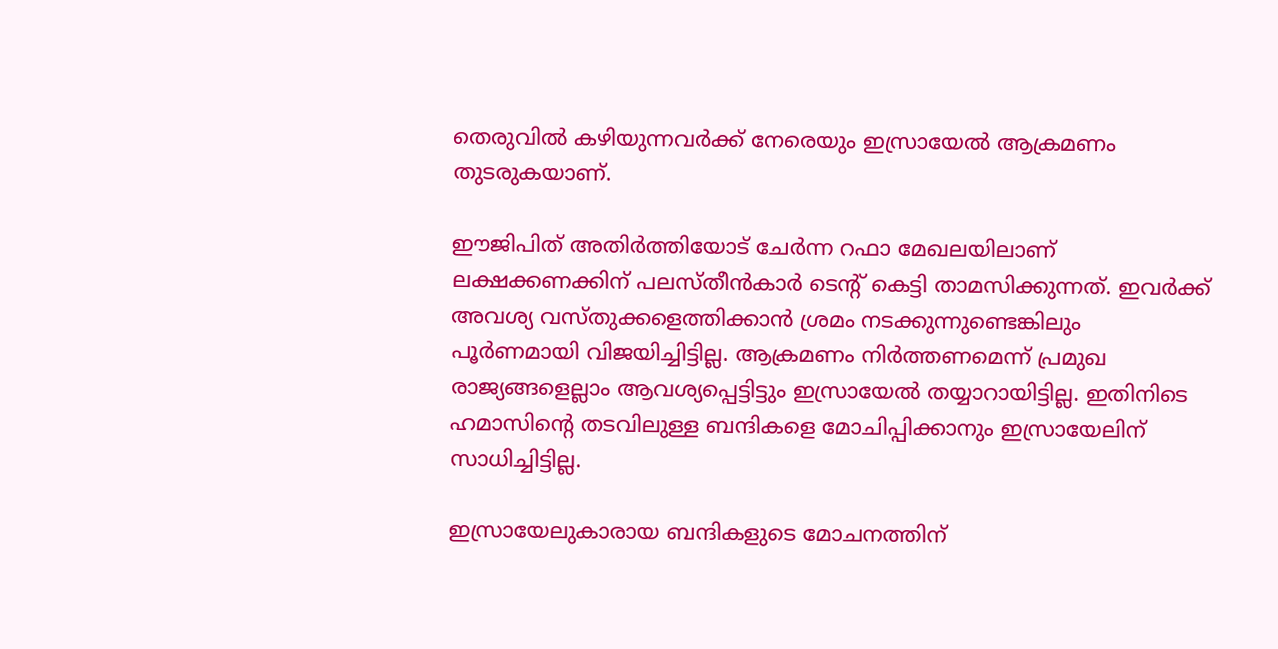തെരുവില്‍ കഴിയുന്നവര്‍ക്ക് നേരെയും ഇസ്രായേല്‍ ആക്രമണം തുടരുകയാണ്.

ഈജിപിത് അതിര്‍ത്തിയോട് ചേര്‍ന്ന റഫാ മേഖലയിലാണ് ലക്ഷക്കണക്കിന് പലസ്തീന്‍കാര്‍ ടെന്റ് കെട്ടി താമസിക്കുന്നത്. ഇവര്‍ക്ക് അവശ്യ വസ്തുക്കളെത്തിക്കാന്‍ ശ്രമം നടക്കുന്നുണ്ടെങ്കിലും പൂര്‍ണമായി വിജയിച്ചിട്ടില്ല. ആക്രമണം നിര്‍ത്തണമെന്ന് പ്രമുഖ രാജ്യങ്ങളെല്ലാം ആവശ്യപ്പെട്ടിട്ടും ഇസ്രായേല്‍ തയ്യാറായിട്ടില്ല. ഇതിനിടെ ഹമാസിന്റെ തടവിലുള്ള ബന്ദികളെ മോചിപ്പിക്കാനും ഇസ്രായേലിന് സാധിച്ചിട്ടില്ല.

ഇസ്രായേലുകാരായ ബന്ദികളുടെ മോചനത്തിന്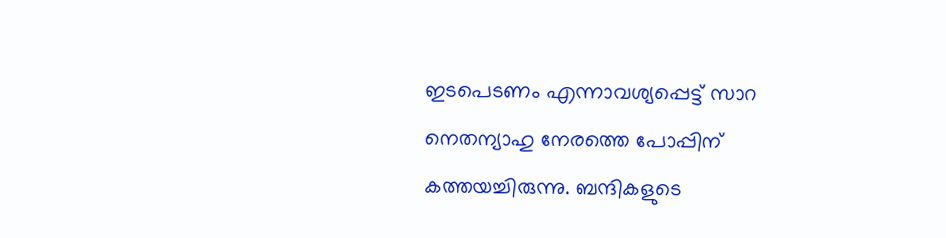ഇടപെടണം എന്നാവശ്യപ്പെട്ട് സാറ നെതന്യാഹു നേരത്തെ പോപ്പിന് കത്തയച്ചിരുന്നു. ബന്ദികളുടെ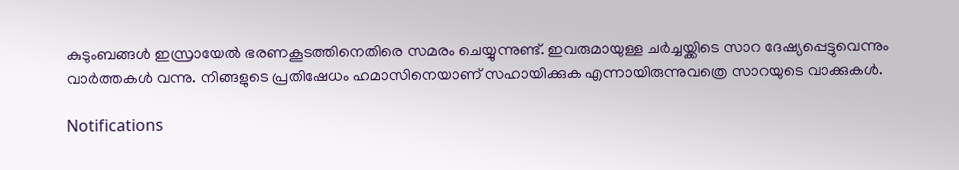കുടുംബങ്ങള്‍ ഇസ്രായേല്‍ ഭരണകൂടത്തിനെതിരെ സമരം ചെയ്യുന്നുണ്ട്. ഇവരുമായുള്ള ചര്‍ച്ചയ്ക്കിടെ സാറ ദേഷ്യപ്പെട്ടുവെന്നും വാര്‍ത്തകള്‍ വന്നു. നിങ്ങളുടെ പ്രതിഷേധം ഹമാസിനെയാണ് സഹായിക്കുക എന്നായിരുന്നുവത്രെ സാറയുടെ വാക്കുകള്‍.

Notifications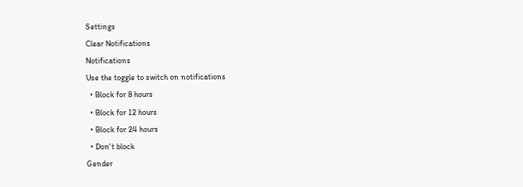Settings
Clear Notifications
Notifications
Use the toggle to switch on notifications
  • Block for 8 hours
  • Block for 12 hours
  • Block for 24 hours
  • Don't block
Gender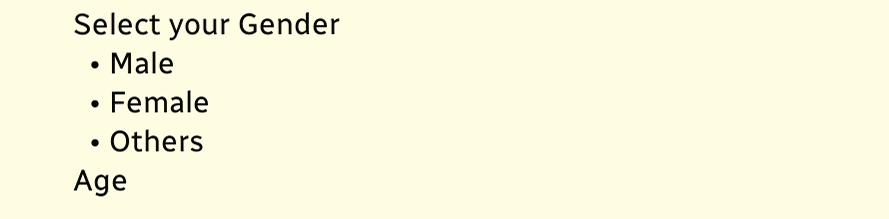Select your Gender
  • Male
  • Female
  • Others
Age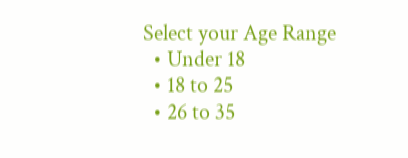Select your Age Range
  • Under 18
  • 18 to 25
  • 26 to 35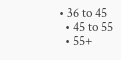• 36 to 45
  • 45 to 55
  • 55+